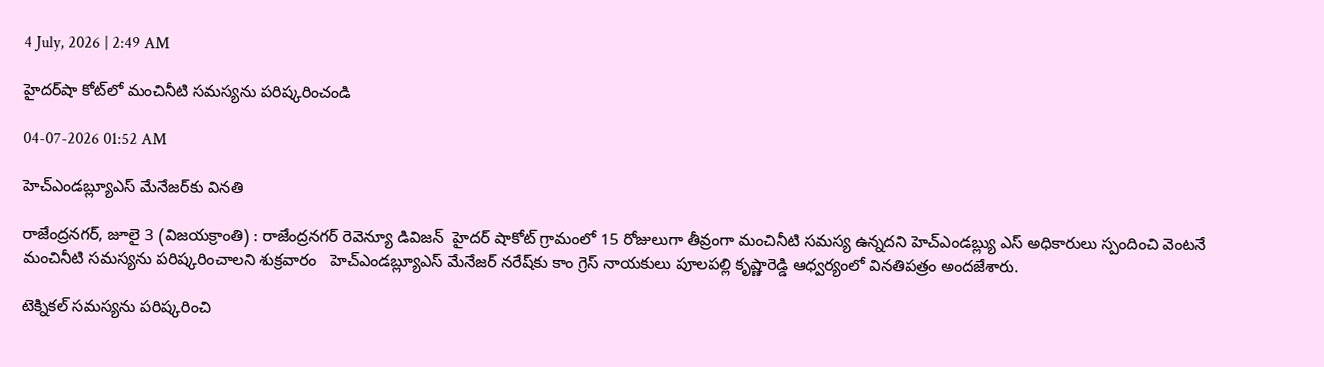4 July, 2026 | 2:49 AM

హైదర్‌షా కోట్‌లో మంచినీటి సమస్యను పరిష్కరించండి

04-07-2026 01:52 AM

హెచ్‌ఎండబ్ల్యూఎస్ మేనేజర్‌కు వినతి

రాజేంద్రనగర్, జూలై 3 (విజయక్రాంతి) : రాజేంద్రనగర్ రెవెన్యూ డివిజన్  హైదర్ షాకోట్ గ్రామంలో 15 రోజులుగా తీవ్రంగా మంచినీటి సమస్య ఉన్నదని హెచ్‌ఎండబ్ల్యు ఎస్ అధికారులు స్పందించి వెంటనే మంచినీటి సమస్యను పరిష్కరించాలని శుక్రవారం   హెచ్‌ఎండబ్ల్యూఎస్ మేనేజర్ నరేష్‌కు కాం గ్రెస్ నాయకులు పూలపల్లి కృష్ణారెడ్డి ఆధ్వర్యంలో వినతిపత్రం అందజేశారు.

టెక్నికల్ సమస్యను పరిష్కరించి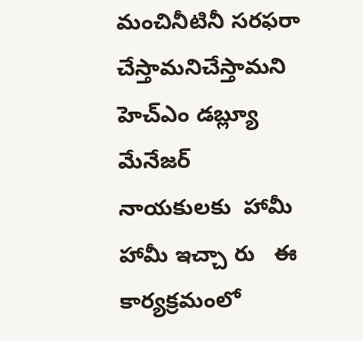మంచినీటినీ సరఫరా చేస్తామనిచేస్తామని హెచ్‌ఎం డబ్ల్యూ మేనేజర్ నాయకులకు  హామీ  హామీ ఇచ్చా రు   ఈ కార్యక్రమంలో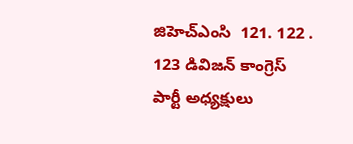జిహెచ్‌ఎంసి  121. 122 . 123 డివిజన్ కాంగ్రెస్ పార్టీ అధ్యక్షులు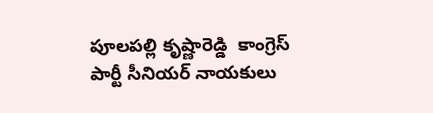పూలపల్లి కృష్ణారెడ్డి  కాంగ్రెస్ పార్టీ సీనియర్ నాయకులు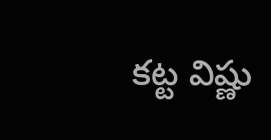కట్ట విష్ణు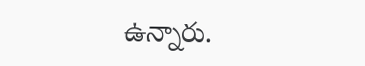ఉన్నారు.